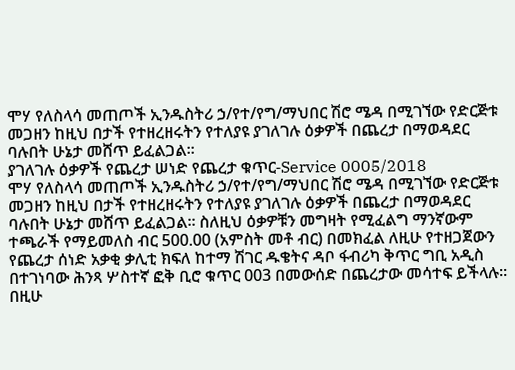ሞሃ የለስላሳ መጠጦች ኢንዱስትሪ ኃ/የተ/የግ/ማህበር ሽሮ ሜዳ በሚገኘው የድርጅቱ መጋዘን ከዚህ በታች የተዘረዘሩትን የተለያዩ ያገለገሉ ዕቃዎች በጨረታ በማወዳደር ባሉበት ሁኔታ መሸጥ ይፈልጋል፡፡
ያገለገሉ ዕቃዎች የጨረታ ሠነድ የጨረታ ቁጥር-Service 0005/2018
ሞሃ የለስላሳ መጠጦች ኢንዱስትሪ ኃ/የተ/የግ/ማህበር ሽሮ ሜዳ በሚገኘው የድርጅቱ መጋዘን ከዚህ በታች የተዘረዘሩትን የተለያዩ ያገለገሉ ዕቃዎች በጨረታ በማወዳደር ባሉበት ሁኔታ መሸጥ ይፈልጋል፡፡ ስለዚህ ዕቃዎቹን መግዛት የሚፈልግ ማንኛውም ተጫራች የማይመለስ ብር 500.00 (አምስት መቶ ብር) በመክፈል ለዚሁ የተዘጋጀውን የጨረታ ሰነድ አቃቂ ቃሊቲ ክፍለ ከተማ ሽገር ዱቄትና ዳቦ ፋብሪካ ቅጥር ግቢ አዲስ በተገነባው ሕንጻ ሦስተኛ ፎቅ ቢሮ ቁጥር 003 በመውሰድ በጨረታው መሳተፍ ይችላሉ፡፡
በዚሁ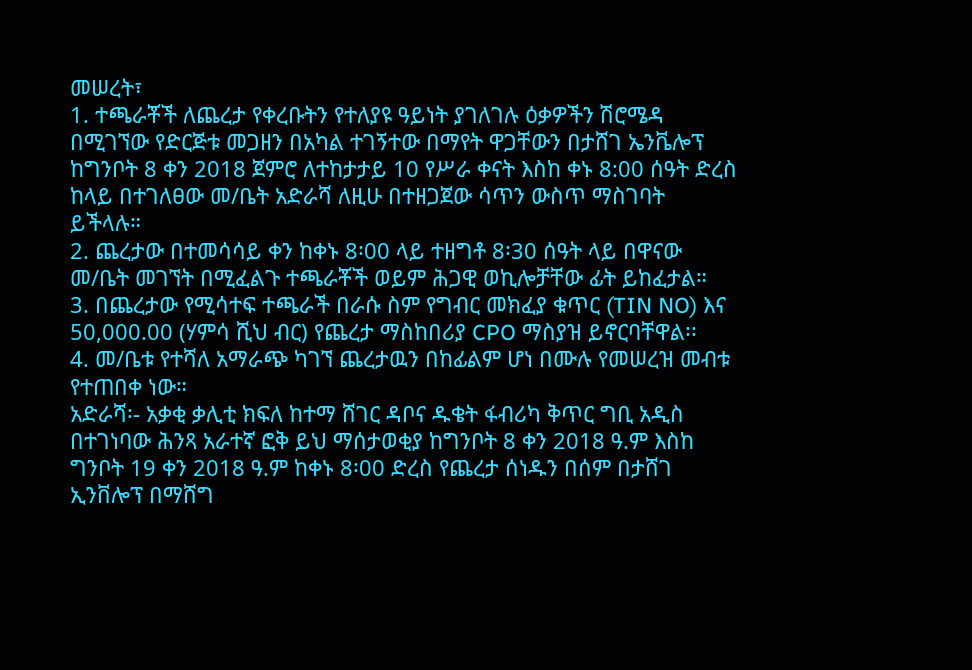መሠረት፣
1. ተጫራቾች ለጨረታ የቀረቡትን የተለያዩ ዓይነት ያገለገሉ ዕቃዎችን ሽሮሜዳ በሚገኘው የድርጅቱ መጋዘን በአካል ተገኝተው በማየት ዋጋቸውን በታሸገ ኤንቬሎፕ ከግንቦት 8 ቀን 2018 ጀምሮ ለተከታታይ 10 የሥራ ቀናት እስከ ቀኑ 8:00 ሰዓት ድረስ ከላይ በተገለፀው መ/ቤት አድራሻ ለዚሁ በተዘጋጀው ሳጥን ውስጥ ማስገባት ይችላሉ።
2. ጨረታው በተመሳሳይ ቀን ከቀኑ 8፡00 ላይ ተዘግቶ 8፡30 ሰዓት ላይ በዋናው መ/ቤት መገኘት በሚፈልጉ ተጫራቾች ወይም ሕጋዊ ወኪሎቻቸው ፊት ይከፈታል።
3. በጨረታው የሚሳተፍ ተጫራች በራሱ ስም የግብር መክፈያ ቁጥር (TIN NO) እና 50,000.00 (ሃምሳ ሺህ ብር) የጨረታ ማስከበሪያ CPO ማስያዝ ይኖርባቸዋል፡፡
4. መ/ቤቱ የተሻለ አማራጭ ካገኘ ጨረታዉን በከፊልም ሆነ በሙሉ የመሠረዝ መብቱ የተጠበቀ ነው።
አድራሻ፡- አቃቂ ቃሊቲ ክፍለ ከተማ ሸገር ዳቦና ዱቄት ፋብሪካ ቅጥር ግቢ አዲስ በተገነባው ሕንጻ አራተኛ ፎቅ ይህ ማሰታወቂያ ከግንቦት 8 ቀን 2018 ዓ.ም እስከ ግንቦት 19 ቀን 2018 ዓ.ም ከቀኑ 8፡00 ድረስ የጨረታ ሰነዱን በሰም በታሸገ ኢንቨሎፕ በማሸግ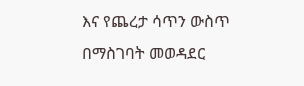እና የጨረታ ሳጥን ውስጥ በማስገባት መወዳደር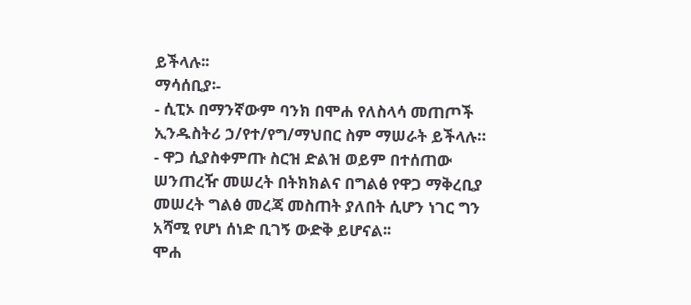ይችላሉ፡፡
ማሳሰቢያ፡-
- ሲፒኦ በማንኛውም ባንክ በሞሐ የለስላሳ መጠጦች ኢንዱስትሪ ኃ/የተ/የግ/ማህበር ስም ማሠራት ይችላሉ።
- ዋጋ ሲያስቀምጡ ስርዝ ድልዝ ወይም በተሰጠው ሠንጠረዥ መሠረት በትክክልና በግልፅ የዋጋ ማቅረቢያ መሠረት ግልፅ መረጃ መስጠት ያለበት ሲሆን ነገር ግን አሻሚ የሆነ ሰነድ ቢገኝ ውድቅ ይሆናል፡፡
ሞሐ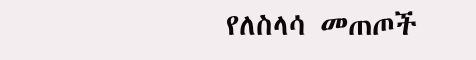የለስላሳ መጠጦች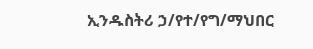ኢንዱስትሪ ኃ/የተ/የግ/ማህበር